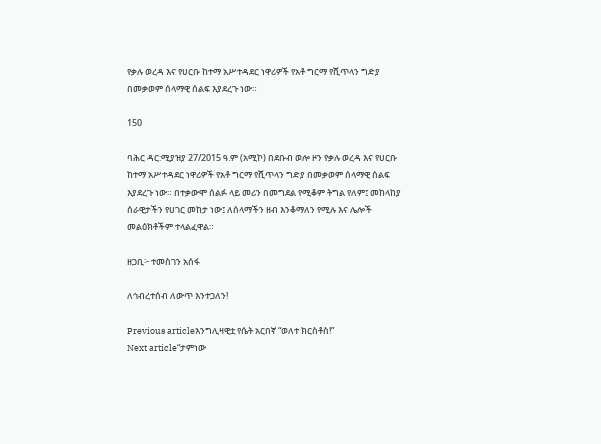የቃሉ ወረዳ እና የሀርቡ ከተማ አሥተዳደር ነዋሪዎች የአቶ ግርማ የሺጥላን ግድያ በመቃወም ሰላማዊ ሰልፍ እያደረጉ ነው።

150

ባሕር ዳር:ሚያዝያ 27/2015 ዓ.ም (አሚኮ) በደቡብ ወሎ ዞን የቃሉ ወረዳ እና የሀርቡ ከተማ አሥተዳደር ነዋሪዎች የአቶ ግርማ የሺጥላን ግድያ በመቃወም ሰላማዊ ሰልፍ እያደረጉ ነው። በተቃውሞ ሰልፉ ላይ መሪን በመግደል የሚቆም ትግል የለም፤ መከላከያ ሰራዊታችን የሀገር መከታ ነው፤ ለሰላማችን ዘብ እንቆማለን የሚሉ እና ሌሎች መልዕክቶችም ተላልፈዋል።

ዘጋቢ፦ ተመስገን አሰፋ

ለኅብረተሰብ ለውጥ እንተጋለን!

Previous articleእንግሊዛዊቷ የሴት አርበኛ “ወለተ ክርስቶስ!”
Next article“ታምነው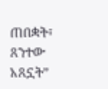ጠበቋት፣ ጸንተው አጸኗት”